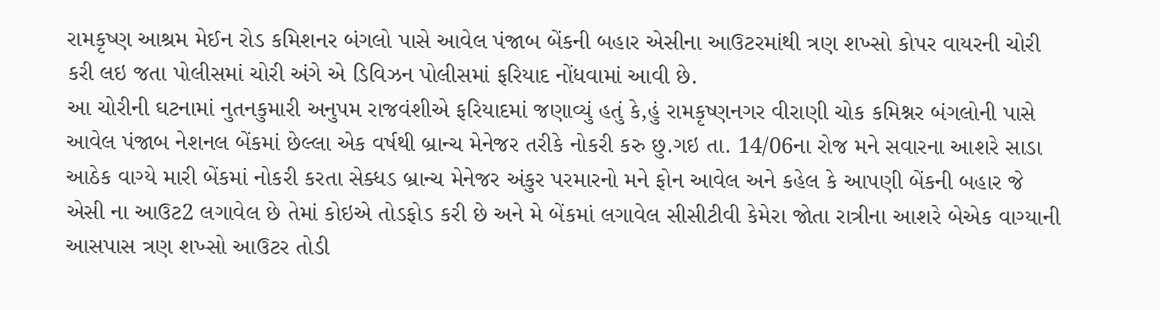રામકૃષ્ણ આશ્રમ મેઈન રોડ કમિશનર બંગલો પાસે આવેલ પંજાબ બેંકની બહાર એસીના આઉટરમાંથી ત્રણ શખ્સો કોપર વાયરની ચોરી કરી લઇ જતા પોલીસમાં ચોરી અંગે એ ડિવિઝન પોલીસમાં ફરિયાદ નોંધવામાં આવી છે.
આ ચોરીની ઘટનામાં નુતનકુમારી અનુપમ રાજવંશીએ ફરિયાદમાં જણાવ્યું હતું કે,હું રામકૃષ્ણનગર વીરાણી ચોક કમિશ્નર બંગલોની પાસે આવેલ પંજાબ નેશનલ બેંકમાં છેલ્લા એક વર્ષથી બ્રાન્ચ મેનેજર તરીકે નોકરી કરુ છુ.ગઇ તા. 14/06ના રોજ મને સવારના આશરે સાડા આઠેક વાગ્યે મારી બેંકમાં નોકરી કરતા સેક્ધડ બ્રાન્ચ મેનેજર અંકુર પરમારનો મને ફોન આવેલ અને કહેલ કે આપણી બેંકની બહાર જે એસી ના આઉટ2 લગાવેલ છે તેમાં કોઇએ તોડફોડ કરી છે અને મે બેંકમાં લગાવેલ સીસીટીવી કેમેરા જોતા રાત્રીના આશરે બેએક વાગ્યાની આસપાસ ત્રણ શખ્સો આઉટર તોડી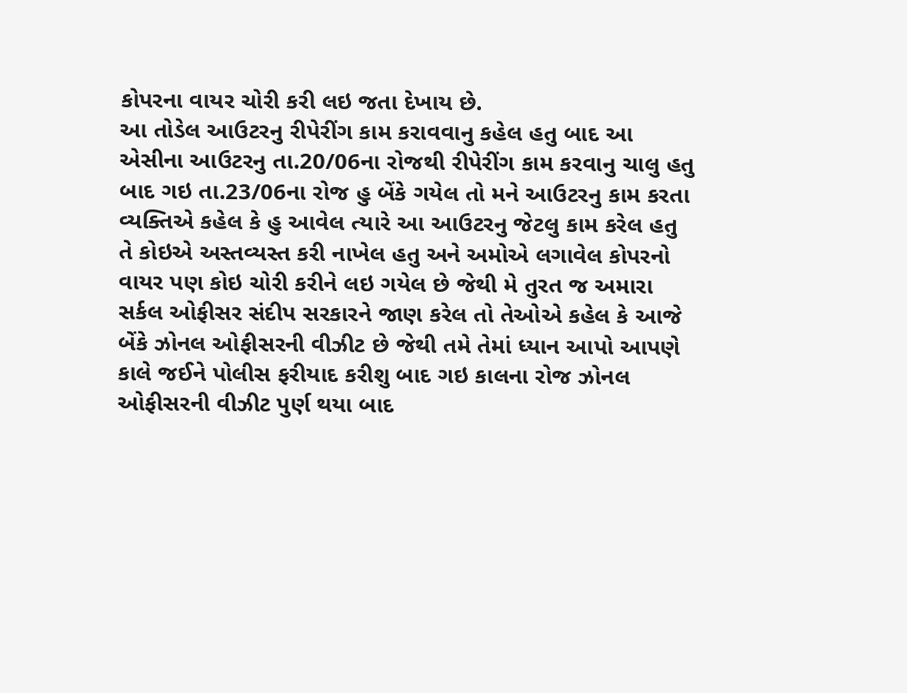કોપરના વાયર ચોરી કરી લઇ જતા દેખાય છે.
આ તોડેલ આઉટરનુ રીપેરીંગ કામ કરાવવાનુ કહેલ હતુ બાદ આ એસીના આઉટરનુ તા.20/06ના રોજથી રીપેરીંગ કામ કરવાનુ ચાલુ હતુ બાદ ગઇ તા.23/06ના રોજ હુ બેંકે ગયેલ તો મને આઉટરનુ કામ કરતા વ્યક્તિએ કહેલ કે હુ આવેલ ત્યારે આ આઉટરનુ જેટલુ કામ કરેલ હતુ તે કોઇએ અસ્તવ્યસ્ત કરી નાખેલ હતુ અને અમોએ લગાવેલ કોપરનો વાયર પણ કોઇ ચોરી કરીને લઇ ગયેલ છે જેથી મે તુરત જ અમારા સર્કલ ઓફીસર સંદીપ સરકારને જાણ કરેલ તો તેઓએ કહેલ કે આજે બેંકે ઝોનલ ઓફીસરની વીઝીટ છે જેથી તમે તેમાં ધ્યાન આપો આપણે કાલે જઈને પોલીસ ફરીયાદ કરીશુ બાદ ગઇ કાલના રોજ ઝોનલ ઓફીસરની વીઝીટ પુર્ણ થયા બાદ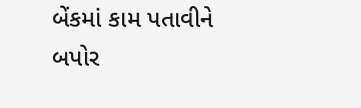બેંકમાં કામ પતાવીને બપોર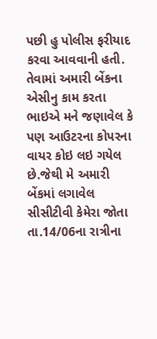પછી હુ પોલીસ ફરીયાદ કરવા આવવાની હતી.
તેવામાં અમારી બેંકના એસીનુ કામ કરતા ભાઇએ મને જણાવેલ કે પણ આઉટરના કોપરના વાયર કોઇ લઇ ગયેલ છે.જેથી મે અમારી બેંકમાં લગાવેલ સીસીટીવી કેમેરા જોતા તા.14/06ના રાત્રીના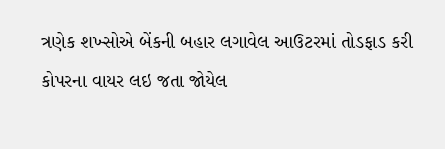ત્રણેક શખ્સોએ બેંકની બહાર લગાવેલ આઉટરમાં તોડફાડ કરી કોપરના વાયર લઇ જતા જોયેલ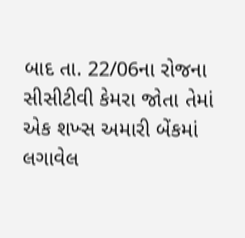બાદ તા. 22/06ના રોજના સીસીટીવી કેમરા જોતા તેમાં એક શખ્સ અમારી બેંકમાં લગાવેલ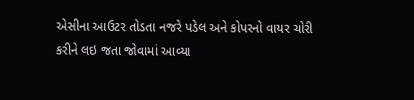એસીના આઉટર તોડતા નજરે પડેલ અને કોપરનો વાયર ચોરી કરીને લઇ જતા જોવામાં આવ્યા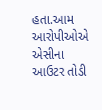હતા.આમ આરોપીઓએ એસીના આઉટર તોડી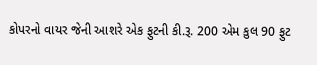કોપરનો વાયર જેની આશરે એક ફુટની કી.રૂ. 200 એમ કુલ 90 ફુટ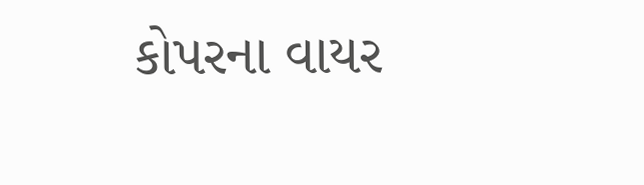કોપરના વાયર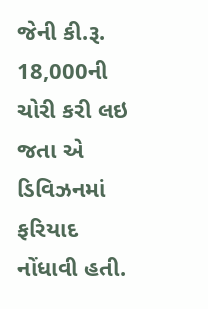જેની કી.રૂ. 18,000ની ચોરી કરી લઇ જતા એ ડિવિઝનમાં ફરિયાદ નોંધાવી હતી.